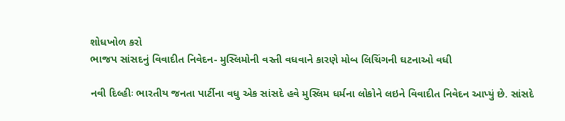શોધખોળ કરો
ભાજપ સાંસદનું વિવાદીત નિવેદન- મુસ્લિમોની વસ્તી વધવાને કારણે મોબ લિચિંગની ઘટનાઓ વધી

નવી દિલ્હીઃ ભારતીય જનતા પાર્ટીના વધુ એક સાંસદે હવે મુસ્લિમ ધર્મના લોકોને લઇને વિવાદીત નિવેદન આપ્યું છે. સાંસદે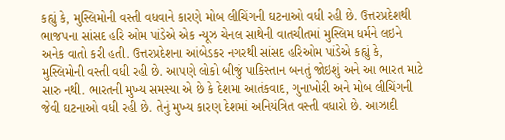કહ્યું કે, મુસ્લિમોની વસ્તી વધવાને કારણે મોબ લીચિંગની ઘટનાઓ વધી રહી છે. ઉત્તરપ્રદેશથી ભાજપના સાંસદ હરિ ઓમ પાંડેએ એક ન્યૂઝ ચેનલ સાથેની વાતચીતમાં મુસ્લિમ ધર્મને લઇને અનેક વાતો કરી હતી. ઉત્તરપ્રદેશના આંબેડકર નગરથી સાંસદ હરિઓમ પાંડેએ કહ્યું કે, મુસ્લિમોની વસ્તી વધી રહી છે. આપણે લોકો બીજું પાકિસ્તાન બનતું જોઇશું અને આ ભારત માટે સારુ નથી. ભારતની મુખ્ય સમસ્યા એ છે કે દેશમા આતંકવાદ, ગુનાખોરી અને મોબ લીચિંગની જેવી ઘટનાઓ વધી રહી છે. તેનું મુખ્ય કારણ દેશમાં અનિયંત્રિત વસ્તી વધારો છે. આઝાદી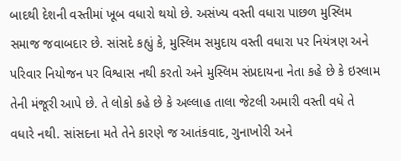બાદથી દેશની વસ્તીમાં ખૂબ વધારો થયો છે. અસંખ્ય વસ્તી વધારા પાછળ મુસ્લિમ સમાજ જવાબદાર છે. સાંસદે કહ્યું કે, મુસ્લિમ સમુદાય વસ્તી વધારા પર નિયંત્રણ અને પરિવાર નિયોજન પર વિશ્વાસ નથી કરતો અને મુસ્લિમ સંપ્રદાયના નેતા કહે છે કે ઇસ્લામ તેની મંજૂરી આપે છે. તે લોકો કહે છે કે અલ્લાહ તાલા જેટલી અમારી વસ્તી વધે તે વધારે નથી. સાંસદના મતે તેને કારણે જ આતંકવાદ, ગુનાખોરી અને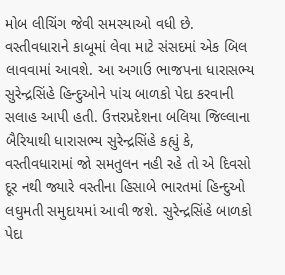મોબ લીચિંગ જેવી સમસ્યાઓ વધી છે. વસ્તીવધારાને કાબૂમાં લેવા માટે સંસદમાં એક બિલ લાવવામાં આવશે. આ અગાઉ ભાજપના ધારાસભ્ય સુરેન્દ્રસિંહે હિન્દુઓને પાંચ બાળકો પેદા કરવાની સલાહ આપી હતી. ઉત્તરપ્રદેશના બલિયા જિલ્લાના બૈરિયાથી ધારાસભ્ય સુરેન્દ્રસિંહે કહ્યું કે, વસ્તીવધારામાં જો સમતુલન નહી રહે તો એ દિવસો દૂર નથી જ્યારે વસ્તીના હિસાબે ભારતમાં હિન્દુઓ લઘુમતી સમુદાયમાં આવી જશે. સુરેન્દ્રસિંહે બાળકો પેદા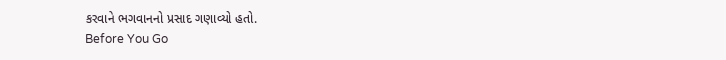કરવાને ભગવાનનો પ્રસાદ ગણાવ્યો હતો.
Before You Go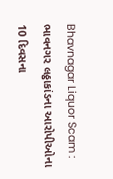Bhavnagar Liquor Scam : ભાવનગર લઠ્ઠાકાંડના આરોપીઓના 10 દિવસના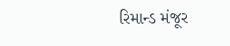રિમાન્ડ મંજૂર